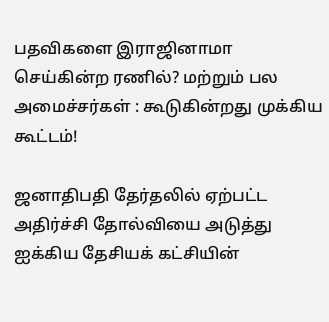பதவிகளை இராஜினாமா செய்கின்ற ரணில்? மற்றும் பல அமைச்சர்கள் : கூடுகின்றது முக்கிய கூட்டம்!

ஜனாதிபதி தேர்தலில் ஏற்பட்ட அதிர்ச்சி தோல்வியை அடுத்து ஐக்கிய தேசியக் கட்சியின்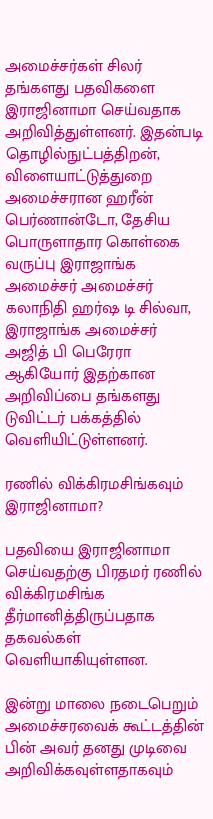அமைச்சர்கள் சிலர் தங்களது பதவிகளை இராஜினாமா செய்வதாக அறிவித்துள்ளனர். இதன்படி தொழில்நுட்பத்திறன், விளையாட்டுத்துறை அமைச்சரான ஹரீன் பெர்ணான்டோ, தேசிய பொருளாதார கொள்கை வருப்பு இராஜாங்க அமைச்சர் அமைச்சர் கலாநிதி ஹர்ஷ டி சில்வா, இராஜாங்க அமைச்சர் அஜித் பி பெரேரா ஆகியோர் இதற்கான அறிவிப்பை தங்களது டுவிட்டர் பக்கத்தில் வெளியிட்டுள்ளனர்.

ரணில் விக்கிரமசிங்கவும் இராஜினாமா?

பதவியை இராஜினாமா செய்வதற்கு பிரதமர் ரணில் விக்கிரமசிங்க தீர்மானித்திருப்பதாக தகவல்கள் வெளியாகியுள்ளன.

இன்று மாலை நடைபெறும் அமைச்சரவைக் கூட்டத்தின் பின் அவர் தனது முடிவை அறிவிக்கவுள்ளதாகவும்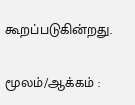கூறப்படுகின்றது.

மூலம்/ஆக்கம் :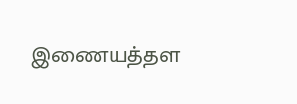இணையத்தள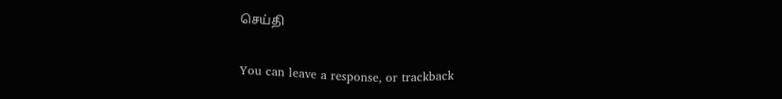செய்தி


You can leave a response, or trackback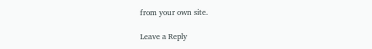from your own site.

Leave a Reply